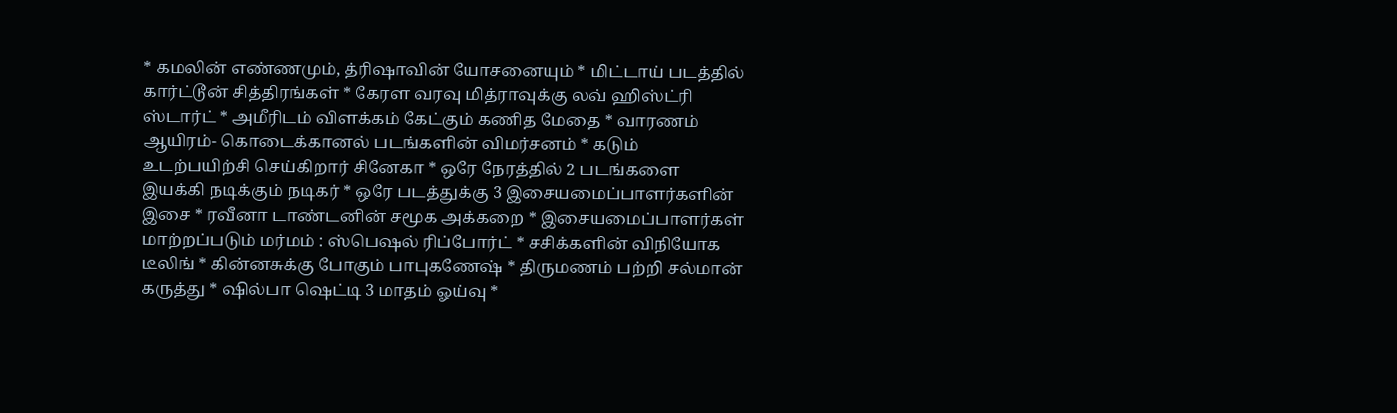* கமலின் எண்ணமும், த்ரிஷாவின் யோசனையும் * மிட்டாய் படத்தில் கார்ட்டூன் சித்திரங்கள் * கேரள வரவு மித்ராவுக்கு லவ் ஹிஸ்ட்ரி ஸ்டார்ட் * அமீரிடம் விளக்கம் கேட்கும் கணித மேதை * வாரணம் ஆயிரம்- கொடைக்கானல் படங்களின் விமர்சனம் * கடும் உடற்பயிற்சி செய்கிறார் சினேகா * ஒரே நேரத்தில் 2 படங்களை இயக்கி நடிக்கும் நடிகர் * ஒரே படத்துக்கு 3 இசையமைப்பாளர்களின் இசை * ரவீனா டாண்டனின் சமூக அக்கறை * இசையமைப்பாளர்கள் மாற்றப்படும் மர்மம் : ஸ்பெஷல் ரிப்போர்ட் * சசிக்களின் விநியோக டீலிங் * கின்னசுக்கு போகும் பாபுகணேஷ் * திருமணம் பற்றி சல்மான் கருத்து * ஷில்பா ஷெட்டி 3 மாதம் ஓய்வு *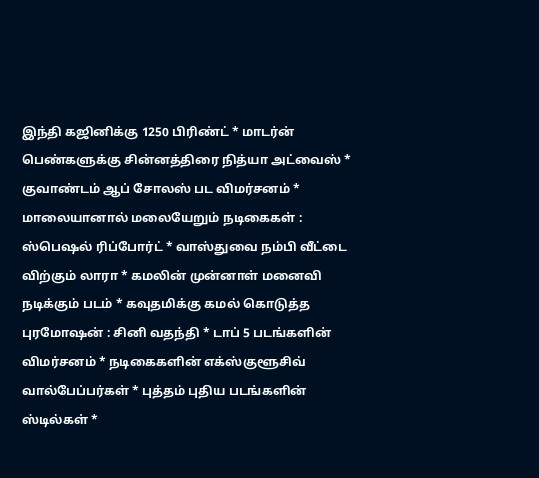இந்தி கஜினிக்கு 1250 பிரிண்ட் * மாடர்ன் பெண்களுக்கு சின்னத்திரை நித்யா அட்வைஸ் * குவாண்டம் ஆப் சோலஸ் பட விமர்சனம் * மாலையானால் மலையேறும் நடிகைகள் : ஸ்பெஷல் ரிப்போர்ட் * வாஸ்து‌‌வை நம்பி வீட்டை விற்கும் லாரா * கமலின் முன்னாள் மனைவி நடிக்கும் படம் * கவுதமிக்கு கமல் கொடுத்த புரமோஷன் : சினி வதந்தி * டாப் 5 படங்களின் விமர்சனம் * நடிகைகளின் எக்ஸ்குளூசிவ் வால்பேப்பர்கள் * புத்தம் புதிய படங்களின் ஸ்டில்கள் *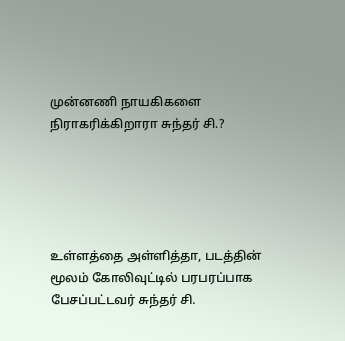முன்னணி நாயகிகளை நிராகரிக்கிறாரா சுந்தர் சி.?





உள்ளத்தை அள்ளித்தா, படத்தின் மூலம் கோலிவுட்டில் பரபரப்பாக பேசப்பட்டவர் சுந்தர் சி.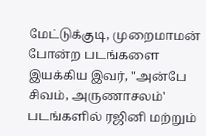மேட்டுக்குடி, முறைமாமன் போன்ற படங்களை இயக்கிய இவர், "அன்பே சிவம், அருணாசலம்' படங்களில் ரஜினி மற்றும்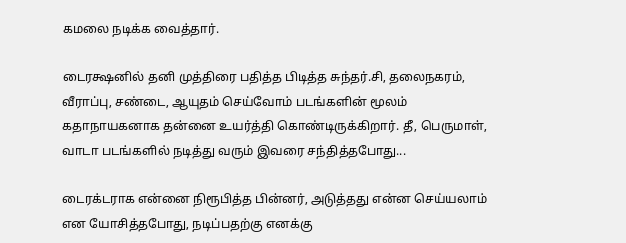கமலை நடிக்க வைத்தார்.

டைரக்ஷனில் தனி முத்திரை பதித்த பிடித்த சுந்தர்.சி, தலைநகரம், வீராப்பு, சண்டை, ஆயுதம் செய்வோம் படங்களின் மூலம் கதாநாயகனாக தன்னை உயர்த்தி கொண்டிருக்கிறார். தீ, பெருமாள், வாடா படங்களில் நடித்து வரும் இவரை சந்தித்தபோது...

டைரக்டராக என்னை நிரூபித்த பின்னர், அடுத்தது என்ன செய்யலாம் என யோசித்தபோது, நடிப்பதற்கு எனக்கு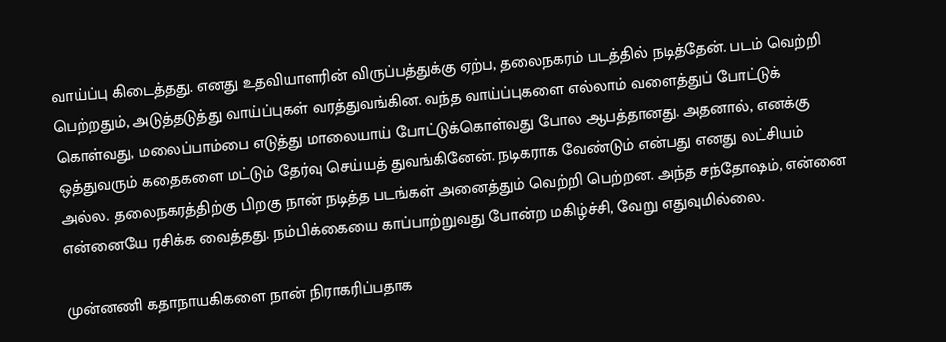வாய்ப்பு கிடைத்தது. எனது உதவியாளரின் விருப்பத்துக்கு ஏற்ப, தலைநகரம் படத்தில் நடித்தேன். படம் வெற்றி பெற்றதும், அடுத்தடுத்து வாய்ப்புகள் வரத்துவங்கின. வந்த வாய்ப்புகளை எல்லாம் வளைத்துப் போட்டுக் கொள்வது, மலைப்பாம்பை எடுத்து மாலையாய் போட்டுக்கொள்வது போல ஆபத்தானது. அதனால், எனக்கு ஒத்துவரும் கதைகளை மட்டும் தேர்வு செய்யத் துவங்கினேன். நடிகராக வேண்டும் என்பது எனது லட்சியம் அல்ல. தலைநகரத்திற்கு பிறகு நான் நடித்த படங்கள் அனைத்தும் வெற்றி பெற்றன. அந்த சந்தோஷம், என்னை என்னையே ரசிக்க வைத்தது. நம்பிக்கையை காப்பாற்றுவது போன்ற மகிழ்ச்சி, வேறு எதுவுமில்லை.

முன்னணி கதாநாயகிகளை நான் நிராகரிப்பதாக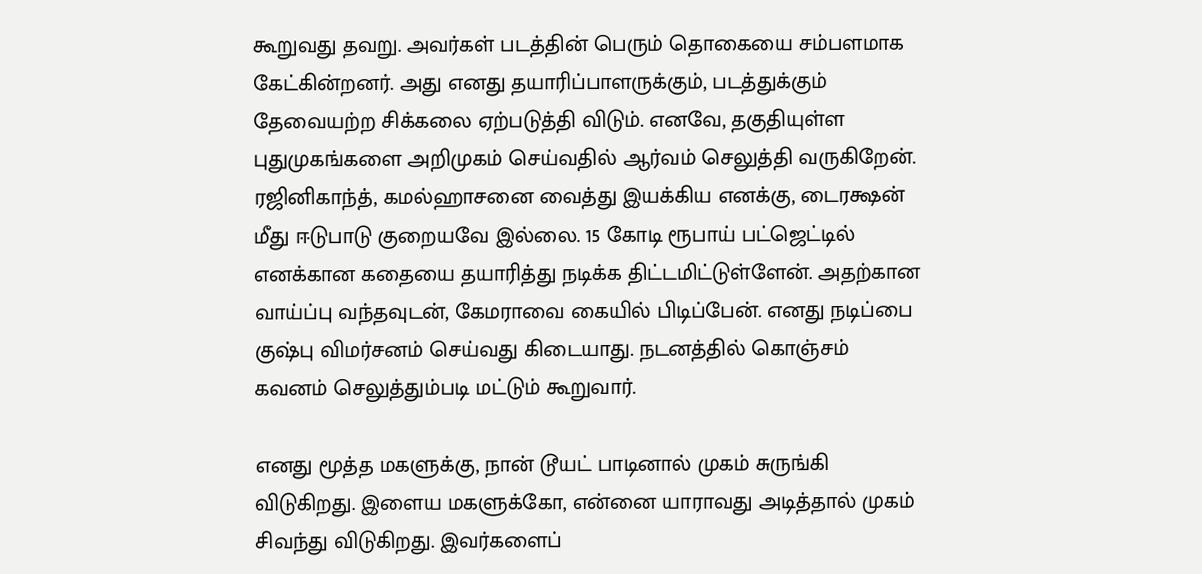கூறுவது தவறு. அவர்கள் படத்தின் பெரும் தொகையை சம்பளமாக கேட்கின்றனர். அது எனது தயாரிப்பாளருக்கும், படத்துக்கும் தேவையற்ற சிக்கலை ஏற்படுத்தி விடும். எனவே, தகுதியுள்ள புதுமுகங்களை அறிமுகம் செய்வதில் ஆர்வம் செலுத்தி வருகிறேன். ரஜினிகாந்த், கமல்ஹாசனை வைத்து இயக்கிய எனக்கு, டைரக்ஷன் மீது ஈடுபாடு குறையவே இல்லை. 15 கோடி ரூபாய் பட்ஜெட்டில் எனக்கான கதையை தயாரித்து நடிக்க திட்டமிட்டுள்ளேன். அதற்கான வாய்ப்பு வந்தவுடன், கேமராவை கையில் பிடிப்பேன். எனது நடிப்பை குஷ்பு விமர்சனம் செய்வது கிடையாது. நடனத்தில் கொஞ்சம் கவனம் செலுத்தும்படி மட்டும் கூறுவார்.

எனது மூத்த மகளுக்கு, நான் டூயட் பாடினால் முகம் சுருங்கி விடுகிறது. இளைய மகளுக்கோ, என்னை யாராவது அடித்தால் முகம் சிவந்து விடுகிறது. இவர்களைப்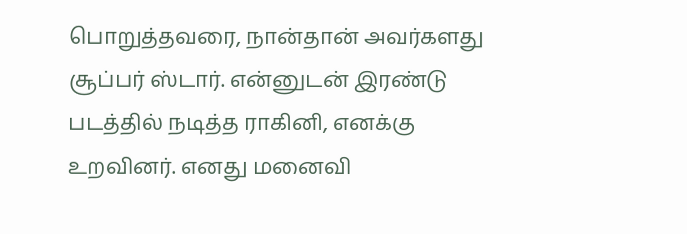பொறுத்தவரை, நான்தான் அவர்களது சூப்பர் ஸ்டார். என்னுடன் இரண்டு படத்தில் நடித்த ராகினி, எனக்கு உறவினர். எனது மனைவி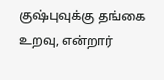குஷ்புவுக்கு தங்கை உறவு, என்றார்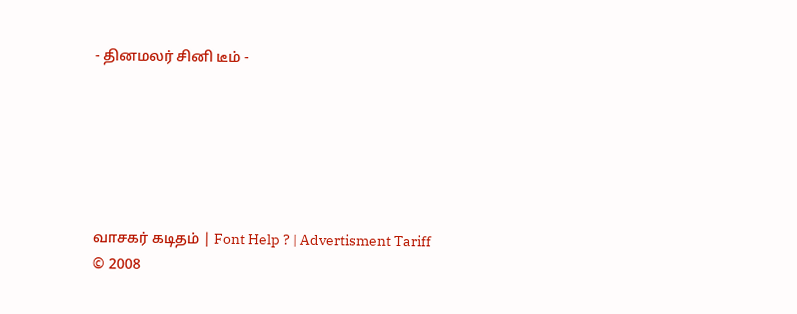- தினமலர் சினி டீம் -






வாசகர் கடிதம் | Font Help ? | Advertisment Tariff
© 2008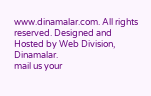www.dinamalar.com. All rights reserved. Designed and Hosted by Web Division, Dinamalar.
mail us your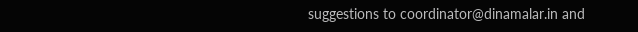suggestions to coordinator@dinamalar.in and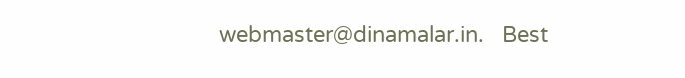webmaster@dinamalar.in.   Best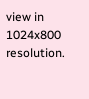view in 1024x800 resolution.